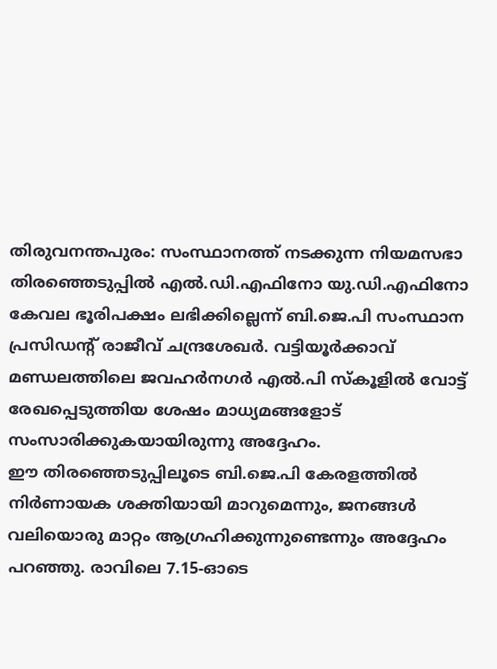തിരുവനന്തപുരം: സംസ്ഥാനത്ത് നടക്കുന്ന നിയമസഭാ തിരഞ്ഞെടുപ്പിൽ എൽ.ഡി.എഫിനോ യു.ഡി.എഫിനോ കേവല ഭൂരിപക്ഷം ലഭിക്കില്ലെന്ന് ബി.ജെ.പി സംസ്ഥാന പ്രസിഡന്റ് രാജീവ് ചന്ദ്രശേഖർ. വട്ടിയൂർക്കാവ് മണ്ഡലത്തിലെ ജവഹർനഗർ എൽ.പി സ്കൂളിൽ വോട്ട് രേഖപ്പെടുത്തിയ ശേഷം മാധ്യമങ്ങളോട് സംസാരിക്കുകയായിരുന്നു അദ്ദേഹം.
ഈ തിരഞ്ഞെടുപ്പിലൂടെ ബി.ജെ.പി കേരളത്തിൽ നിർണായക ശക്തിയായി മാറുമെന്നും, ജനങ്ങൾ വലിയൊരു മാറ്റം ആഗ്രഹിക്കുന്നുണ്ടെന്നും അദ്ദേഹം പറഞ്ഞു. രാവിലെ 7.15-ഓടെ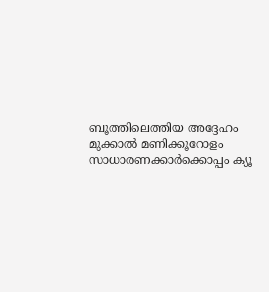ബൂത്തിലെത്തിയ അദ്ദേഹം മുക്കാൽ മണിക്കൂറോളം സാധാരണക്കാർക്കൊപ്പം ക്യൂ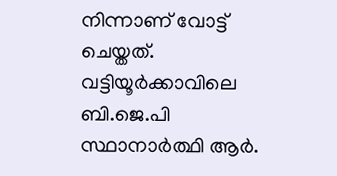നിന്നാണ് വോട്ട് ചെയ്തത്. വട്ടിയൂർക്കാവിലെ ബി.ജെ.പി സ്ഥാനാർത്ഥി ആർ.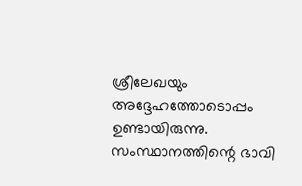ശ്രീലേഖയും അദ്ദേഹത്തോടൊപ്പം ഉണ്ടായിരുന്നു.
സംസ്ഥാനത്തിന്റെ ഭാവി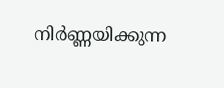നിർണ്ണയിക്കുന്ന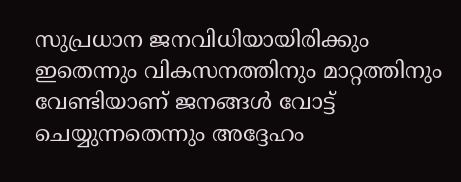സുപ്രധാന ജനവിധിയായിരിക്കും ഇതെന്നും വികസനത്തിനും മാറ്റത്തിനും വേണ്ടിയാണ് ജനങ്ങൾ വോട്ട് ചെയ്യുന്നതെന്നും അദ്ദേഹം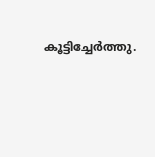കൂട്ടിച്ചേർത്തു.